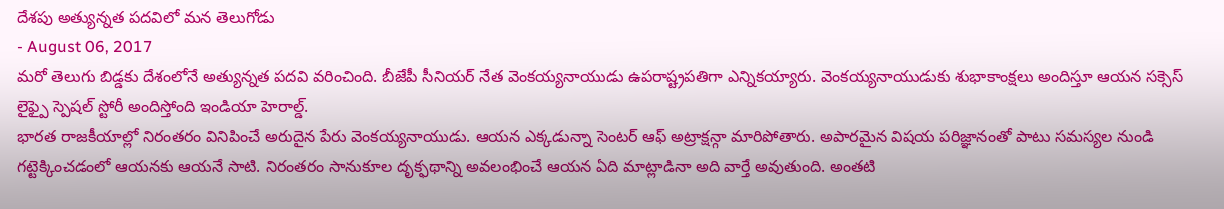దేశపు అత్యున్నత పదవిలో మన తెలుగోడు
- August 06, 2017
మరో తెలుగు బిడ్డకు దేశంలోనే అత్యున్నత పదవి వరించింది. బీజేపీ సీనియర్ నేత వెంకయ్యనాయుడు ఉపరాష్ట్రపతిగా ఎన్నికయ్యారు. వెంకయ్యనాయుడుకు శుభాకాంక్షలు అందిస్తూ ఆయన సక్సెస్ లైఫ్పై స్పెషల్ స్టోరీ అందిస్తోంది ఇండియా హెరాల్డ్.
భారత రాజకీయాల్లో నిరంతరం వినిపించే అరుదైన పేరు వెంకయ్యనాయుడు. ఆయన ఎక్కడున్నా సెంటర్ ఆఫ్ అట్రాక్షన్గా మారిపోతారు. అపారమైన విషయ పరిజ్ఞానంతో పాటు సమస్యల నుండి గట్టెక్కించడంలో ఆయనకు ఆయనే సాటి. నిరంతరం సానుకూల దృక్ఫథాన్ని అవలంభించే ఆయన ఏది మాట్లాడినా అది వార్తే అవుతుంది. అంతటి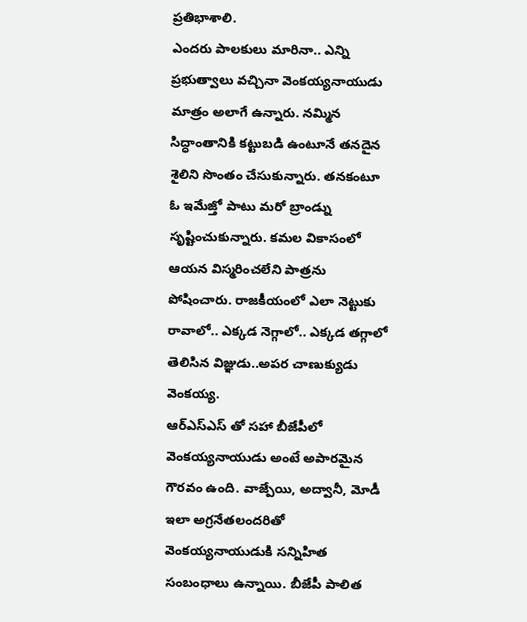ప్రతిభాశాలి.
ఎందరు పాలకులు మారినా.. ఎన్ని ప్రభుత్వాలు వచ్చినా వెంకయ్యనాయుడు మాత్రం అలాగే ఉన్నారు. నమ్మిన సిద్ధాంతానికి కట్టుబడి ఉంటూనే తనదైన శైలిని సొంతం చేసుకున్నారు. తనకంటూ ఓ ఇమేజ్తో పాటు మరో బ్రాండ్ను సృష్టించుకున్నారు. కమల వికాసంలో ఆయన విస్మరించలేని పాత్రను పోషించారు. రాజకీయంలో ఎలా నెట్టుకు రావాలో.. ఎక్కడ నెగ్గాలో.. ఎక్కడ తగ్గాలో తెలిసిన విజ్ఞుడు..అపర చాణుక్యుడు వెంకయ్య.
ఆర్ఎస్ఎస్ తో సహా బీజేపీలో వెంకయ్యనాయుడు అంటే అపారమైన గౌరవం ఉంది. వాజ్పేయి, అద్వానీ, మోడీ ఇలా అగ్రనేతలందరితో వెంకయ్యనాయుడుకి సన్నిహిత సంబంధాలు ఉన్నాయి. బీజేపీ పాలిత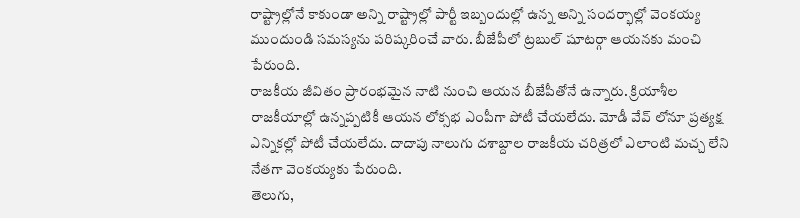రాష్ట్రాల్లోనే కాకుండా అన్ని రాష్ట్రాల్లో పార్టీ ఇబ్బందుల్లో ఉన్న అన్ని సందర్భాల్లో వెంకయ్య ముందుండి సమస్యను పరిష్కరించే వారు. బీజేపీలో ట్రబుల్ షూటర్గా ఆయనకు మంచి పేరుంది.
రాజకీయ జీవితం ప్రారంభమైన నాటి నుంచి ఆయన బీజేపీతోనే ఉన్నారు. క్రియాశీల రాజకీయాల్లో ఉన్నప్పటికీ ఆయన లోక్సభ ఎంపీగా పోటీ చేయలేదు. మోడీ వేవ్ లోనూ ప్రత్యక్ష ఎన్నికల్లో పోటీ చేయలేదు. దాదాపు నాలుగు దశాబ్దాల రాజకీయ చరిత్రలో ఎలాంటి మచ్చ లేని నేతగా వెంకయ్యకు పేరుంది.
తెలుగు,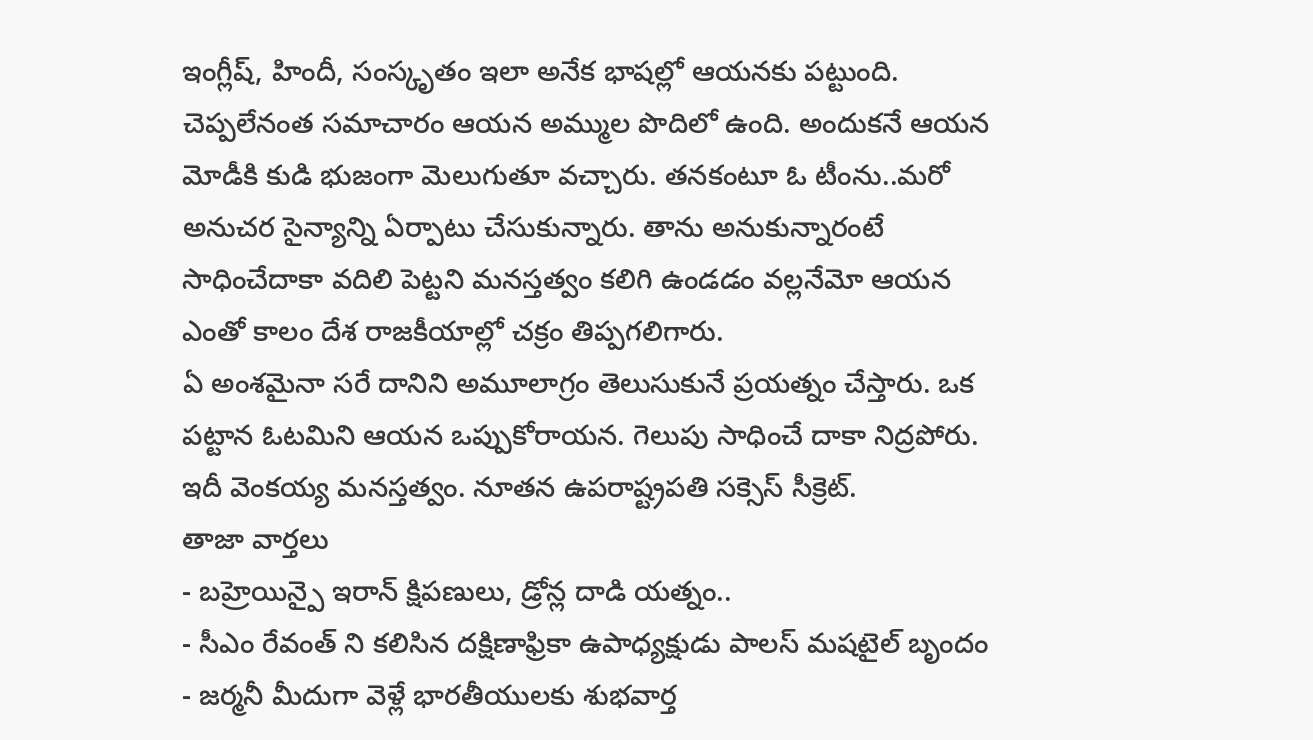ఇంగ్లీష్, హిందీ, సంస్కృతం ఇలా అనేక భాషల్లో ఆయనకు పట్టుంది. చెప్పలేనంత సమాచారం ఆయన అమ్ముల పొదిలో ఉంది. అందుకనే ఆయన మోడీకి కుడి భుజంగా మెలుగుతూ వచ్చారు. తనకంటూ ఓ టీంను..మరో అనుచర సైన్యాన్ని ఏర్పాటు చేసుకున్నారు. తాను అనుకున్నారంటే సాధించేదాకా వదిలి పెట్టని మనస్తత్వం కలిగి ఉండడం వల్లనేమో ఆయన ఎంతో కాలం దేశ రాజకీయాల్లో చక్రం తిప్పగలిగారు.
ఏ అంశమైనా సరే దానిని అమూలాగ్రం తెలుసుకునే ప్రయత్నం చేస్తారు. ఒక పట్టాన ఓటమిని ఆయన ఒప్పుకోరాయన. గెలుపు సాధించే దాకా నిద్రపోరు. ఇదీ వెంకయ్య మనస్తత్వం. నూతన ఉపరాష్ట్రపతి సక్సెస్ సీక్రెట్.
తాజా వార్తలు
- బహ్రెయిన్పై ఇరాన్ క్షిపణులు, డ్రోన్ల దాడి యత్నం..
- సీఎం రేవంత్ ని కలిసిన దక్షిణాఫ్రికా ఉపాధ్యక్షుడు పాలస్ మషటైల్ బృందం
- జర్మనీ మీదుగా వెళ్లే భారతీయులకు శుభవార్త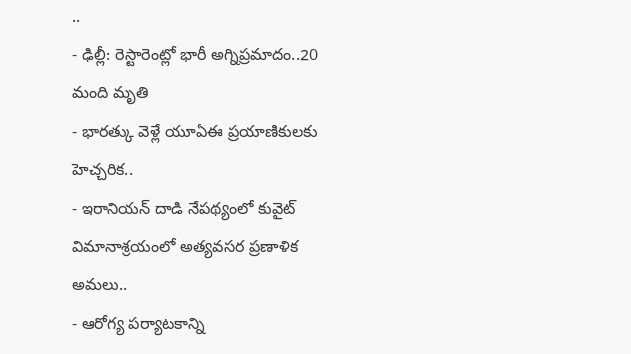..
- ఢిల్లీ: రెస్టారెంట్లో భారీ అగ్నిప్రమాదం..20 మంది మృతి
- భారత్కు వెళ్లే యూఏఈ ప్రయాణికులకు హెచ్చరిక..
- ఇరానియన్ దాడి నేపథ్యంలో కువైట్ విమానాశ్రయంలో అత్యవసర ప్రణాళిక అమలు..
- ఆరోగ్య పర్యాటకాన్ని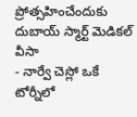ప్రోత్సహించేందుకు దుబాయ్ స్మార్ట్ మెడికల్ వీసా
- నార్వే చెస్లో ఒకే టోర్నీలో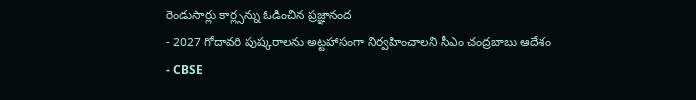రెండుసార్లు కార్ల్సన్ను ఓడించిన ప్రజ్ఞానంద
- 2027 గోదావరి పుష్కరాలను అట్టహాసంగా నిర్వహించాలని సీఎం చంద్రబాబు ఆదేశం
- CBSE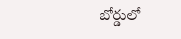బోర్డులో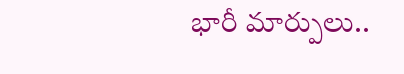భారీ మార్పులు..